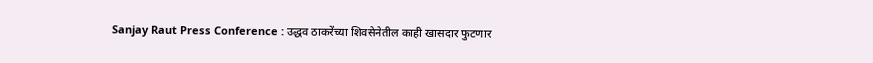Sanjay Raut Press Conference : उद्धव ठाकरेंच्या शिवसेनेतील काही खासदार फुटणार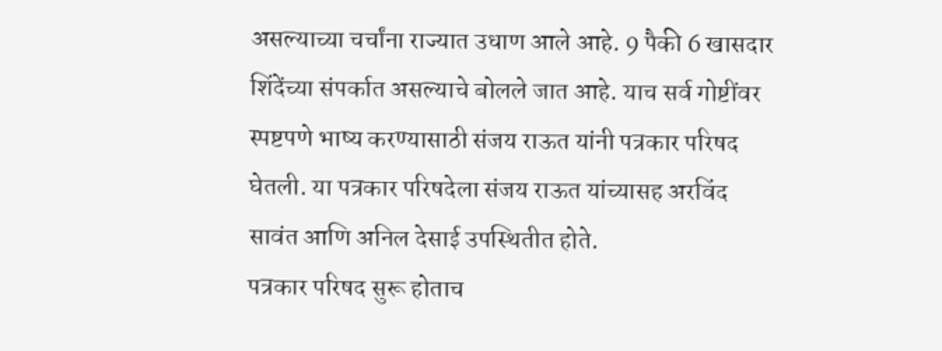असल्याच्या चर्चांना राज्यात उधाण आले आहे. 9 पैकी 6 खासदार शिंदेंच्या संपर्कात असल्याचे बोलले जात आहे. याच सर्व गोष्टींवर स्पष्टपणे भाष्य करण्यासाठी संजय राऊत यांनी पत्रकार परिषद घेतली. या पत्रकार परिषदेला संजय राऊत यांच्यासह अरविंद सावंत आणि अनिल देसाई उपस्थितीत होते.
पत्रकार परिषद सुरू होताच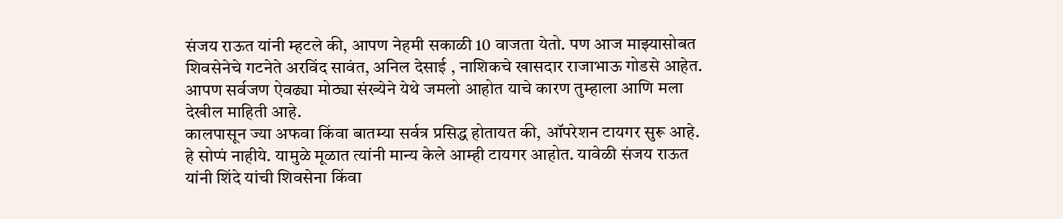संजय राऊत यांनी म्हटले की, आपण नेहमी सकाळी 10 वाजता येतो. पण आज माझ्यासोबत शिवसेनेचे गटनेते अरविंद सावंत, अनिल देसाई , नाशिकचे खासदार राजाभाऊ गोडसे आहेत. आपण सर्वजण ऐवढ्या मोठ्या संख्येने येथे जमलो आहोत याचे कारण तुम्हाला आणि मला देखील माहिती आहे.
कालपासून ज्या अफवा किंवा बातम्या सर्वत्र प्रसिद्ध होतायत की, ऑपरेशन टायगर सुरू आहे. हे सोप्पं नाहीये. यामुळे मूळात त्यांनी मान्य केले आम्ही टायगर आहोत. यावेळी संजय राऊत यांनी शिंदे यांची शिवसेना किंवा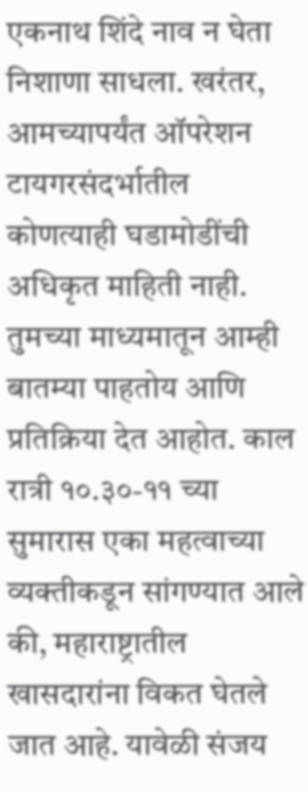एकनाथ शिंदे नाव न घेता निशाणा साधला. खरंतर, आमच्यापर्यंत ऑपरेशन टायगरसंदर्भातील कोणत्याही घडामोडींची अधिकृत माहिती नाही.
तुमच्या माध्यमातून आम्ही बातम्या पाहतोय आणि प्रतिक्रिया देत आहोत. काल रात्री १०.३०-११ च्या सुमारास एका महत्वाच्या व्यक्तीकडून सांगण्यात आले की, महाराष्ट्रातील खासदारांना विकत घेतले जात आहे. यावेळी संजय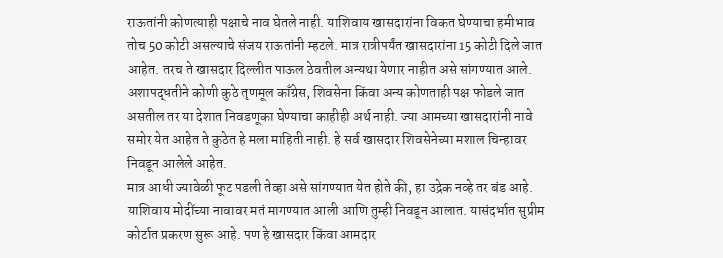राऊतांनी कोणत्याही पक्षाचे नाव घेतले नाही. याशिवाय खासदारांना विकत घेण्याचा हमीभाव तोच 50 कोटी असल्याचे संजय राऊतांनी म्हटले. मात्र रात्रीपर्यंत खासदारांना 15 कोटी दिले जात आहेत. तरच ते खासदार दिल्लीत पाऊल ठेवतील अन्यथा येणार नाहीत असे सांगण्यात आले.
अशापद्धतीने कोणी कुठे तृणमूल काँग्रेस, शिवसेना किंवा अन्य कोणताही पक्ष फोडले जात असतील तर या देशात निवडणूका घेण्याचा काहीही अर्थ नाही. ज्या आमच्या खासदारांनी नावे समोर येत आहेत ते कुठेत हे मला माहिती नाही. हे सर्व खासदार शिवसेनेच्या मशाल चिन्हावर निवडून आलेले आहेत.
मात्र आधी ज्यावेळी फूट पडली तेव्हा असे सांगण्यात येत होते की, हा उद्रेक नव्हे तर बंड आहे. याशिवाय मोदींच्या नावावर मतं मागण्यात आली आणि तुम्ही निवडून आलात. यासंदर्भात सुप्रीम कोर्टात प्रकरण सुरू आहे. पण हे खासदार किंवा आमदार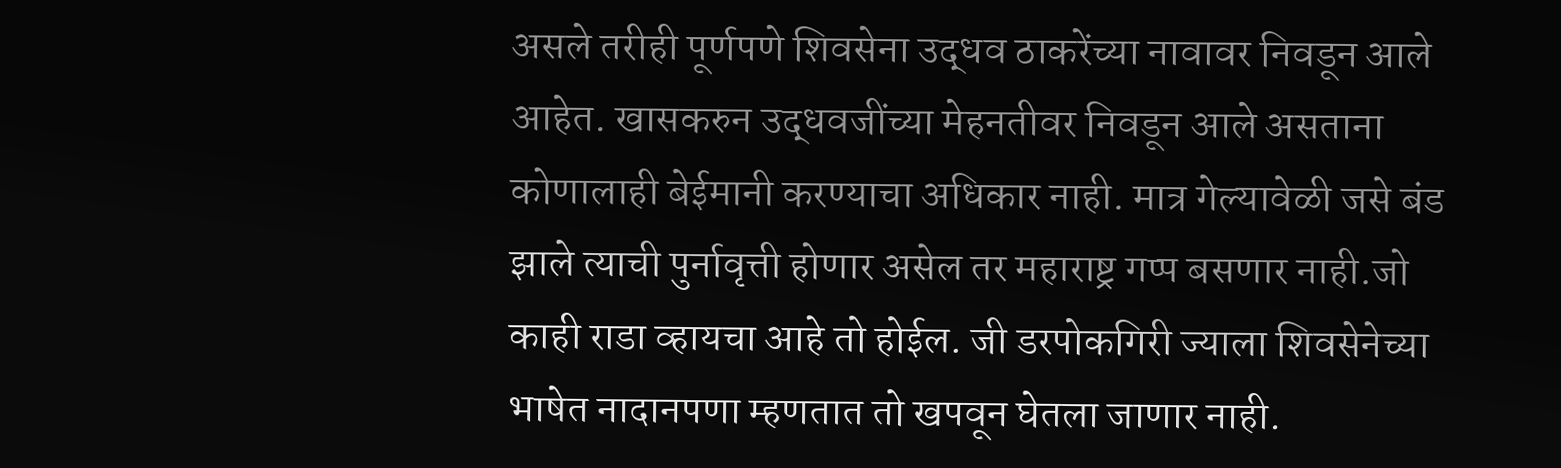असले तरीही पूर्णपणे शिवसेना उद्धव ठाकरेंच्या नावावर निवडून आले आहेत. खासकरुन उद्धवजींच्या मेहनतीवर निवडून आले असताना कोणालाही बेईमानी करण्याचा अधिकार नाही. मात्र गेल्यावेळी जसे बंड झाले त्याची पुर्नावृत्ती होणार असेल तर महाराष्ट्र गप्प बसणार नाही.जो काही राडा व्हायचा आहे तो होईल. जी डरपोकगिरी ज्याला शिवसेनेच्या भाषेत नादानपणा म्हणतात तो खपवून घेतला जाणार नाही.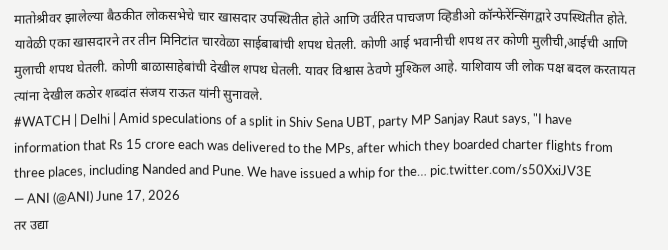मातोश्रीवर झालेल्या बैठकीत लोकसभेचे चार खासदार उपस्थितीत होते आणि उर्वरित पाचजण व्हिडीओ कॉन्फेरेंन्सिंगद्वारे उपस्थितीत होते. यावेळी एका खासदारने तर तीन मिनिटांत चारवेळा साईबाबांची शपथ घेतली. कोणी आई भवानीची शपथ तर कोणी मुलीची,आईची आणि मुलाची शपथ घेतली. कोणी बाळासाहेबांची देखील शपथ घेतली. यावर विश्वास ठेवणे मुश्किल आहे. याशिवाय जी लोक पक्ष बदल करतायत त्यांना देखील कठोर शब्दांत संजय राऊत यांनी सुनावले.
#WATCH | Delhi | Amid speculations of a split in Shiv Sena UBT, party MP Sanjay Raut says, "I have information that Rs 15 crore each was delivered to the MPs, after which they boarded charter flights from three places, including Nanded and Pune. We have issued a whip for the… pic.twitter.com/s50XxiJV3E
— ANI (@ANI) June 17, 2026
तर उद्या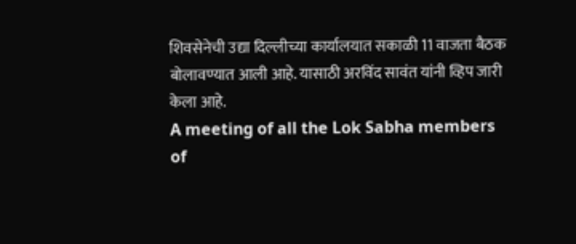शिवसेनेची उद्या दिल्लीच्या कार्यालयात सकाळी 11 वाजता बैठक बोलावण्यात आली आहे. यासाठी अरविंद सावंत यांनी व्हिप जारी केला आहे.
A meeting of all the Lok Sabha members of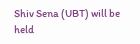Shiv Sena (UBT) will be held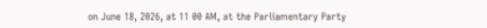on June 18, 2026, at 11 00 AM, at the Parliamentary Party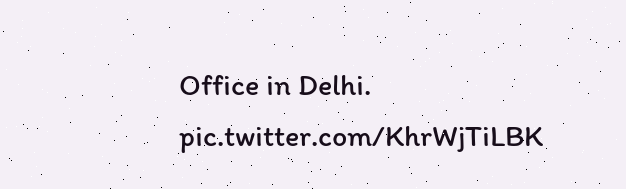Office in Delhi. pic.twitter.com/KhrWjTiLBK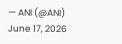— ANI (@ANI) June 17, 2026